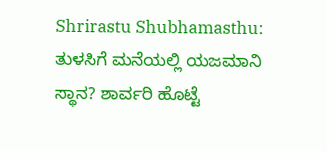Shrirastu Shubhamasthu: ತುಳಸಿಗೆ ಮನೆಯಲ್ಲಿ ಯಜಮಾನಿ ಸ್ಥಾನ? ಶಾರ್ವರಿ ಹೊಟ್ಟೆ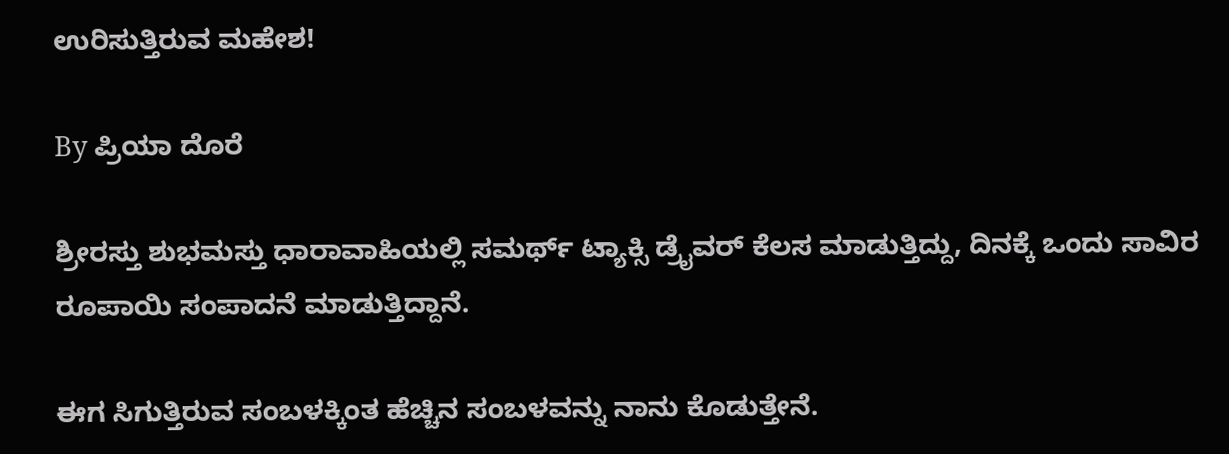ಉರಿಸುತ್ತಿರುವ ಮಹೇಶ!

By ಪ್ರಿಯಾ ದೊರೆ

ಶ್ರೀರಸ್ತು ಶುಭಮಸ್ತು ಧಾರಾವಾಹಿಯಲ್ಲಿ ಸಮರ್ಥ್ ಟ್ಯಾಕ್ಸಿ ಡ್ರೈವರ್ ಕೆಲಸ ಮಾಡುತ್ತಿದ್ದು, ದಿನಕ್ಕೆ ಒಂದು ಸಾವಿರ ರೂಪಾಯಿ ಸಂಪಾದನೆ ಮಾಡುತ್ತಿದ್ದಾನೆ.

ಈಗ ಸಿಗುತ್ತಿರುವ ಸಂಬಳಕ್ಕಿಂತ ಹೆಚ್ಚಿನ ಸಂಬಳವನ್ನು ನಾನು ಕೊಡುತ್ತೇನೆ.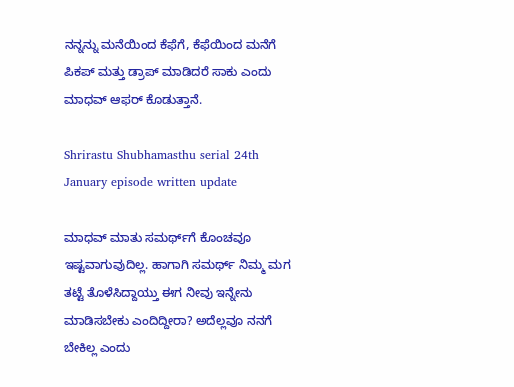ನನ್ನನ್ನು ಮನೆಯಿಂದ ಕೆಫೆಗೆ, ಕೆಫೆಯಿಂದ ಮನೆಗೆ ಪಿಕಪ್ ಮತ್ತು ಡ್ರಾಪ್ ಮಾಡಿದರೆ ಸಾಕು ಎಂದು ಮಾಧವ್ ಆಫರ್ ಕೊಡುತ್ತಾನೆ.

Shrirastu Shubhamasthu serial 24th January episode written update

ಮಾಧವ್ ಮಾತು ಸಮರ್ಥ್‌ಗೆ ಕೊಂಚವೂ ಇಷ್ಟವಾಗುವುದಿಲ್ಲ. ಹಾಗಾಗಿ ಸಮರ್ಥ್ ನಿಮ್ಮ ಮಗ ತಟ್ಟೆ ತೊಳೆಸಿದ್ದಾಯ್ತು ಈಗ ನೀವು ಇನ್ನೇನು ಮಾಡಿಸಬೇಕು ಎಂದಿದ್ದೀರಾ? ಅದೆಲ್ಲವೂ ನನಗೆ ಬೇಕಿಲ್ಲ ಎಂದು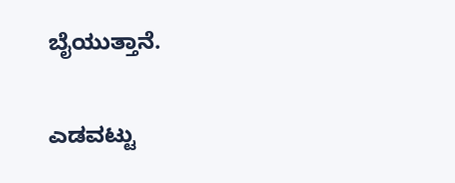ಬೈಯುತ್ತಾನೆ.

ಎಡವಟ್ಟು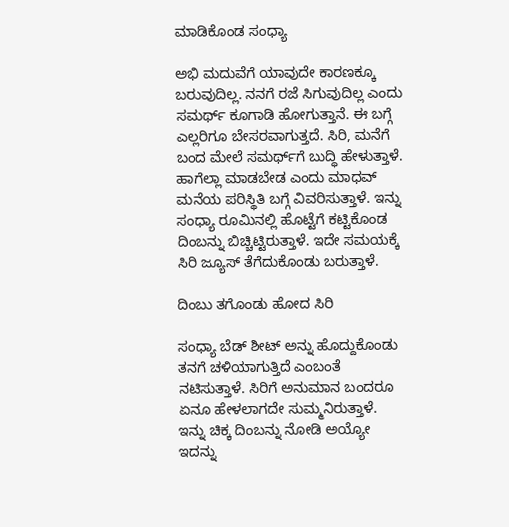ಮಾಡಿಕೊಂಡ ಸಂಧ್ಯಾ

ಅಭಿ ಮದುವೆಗೆ ಯಾವುದೇ ಕಾರಣಕ್ಕೂ ಬರುವುದಿಲ್ಲ. ನನಗೆ ರಜೆ ಸಿಗುವುದಿಲ್ಲ ಎಂದು ಸಮರ್ಥ್‌ ಕೂಗಾಡಿ ಹೋಗುತ್ತಾನೆ. ಈ ಬಗ್ಗೆ ಎಲ್ಲರಿಗೂ ಬೇಸರವಾಗುತ್ತದೆ. ಸಿರಿ, ಮನೆಗೆ ಬಂದ ಮೇಲೆ ಸಮರ್ಥ್‌ಗೆ ಬುದ್ಧಿ ಹೇಳುತ್ತಾಳೆ. ಹಾಗೆಲ್ಲಾ ಮಾಡಬೇಡ ಎಂದು ಮಾಧವ್ ಮನೆಯ ಪರಿಸ್ಥಿತಿ ಬಗ್ಗೆ ವಿವರಿಸುತ್ತಾಳೆ. ಇನ್ನು ಸಂಧ್ಯಾ ರೂಮಿನಲ್ಲಿ ಹೊಟ್ಟೆಗೆ ಕಟ್ಟಿಕೊಂಡ ದಿಂಬನ್ನು ಬಿಚ್ಚಿಟ್ಟಿರುತ್ತಾಳೆ. ಇದೇ ಸಮಯಕ್ಕೆ ಸಿರಿ ಜ್ಯೂಸ್ ತೆಗೆದುಕೊಂಡು ಬರುತ್ತಾಳೆ.

ದಿಂಬು ತಗೊಂಡು ಹೋದ ಸಿರಿ

ಸಂಧ್ಯಾ ಬೆಡ್ ಶೀಟ್ ಅನ್ನು ಹೊದ್ದುಕೊಂಡು ತನಗೆ ಚಳಿಯಾಗುತ್ತಿದೆ ಎಂಬಂತೆ ನಟಿಸುತ್ತಾಳೆ. ಸಿರಿಗೆ ಅನುಮಾನ ಬಂದರೂ ಏನೂ ಹೇಳಲಾಗದೇ ಸುಮ್ಮನಿರುತ್ತಾಳೆ. ಇನ್ನು ಚಿಕ್ಕ ದಿಂಬನ್ನು ನೋಡಿ ಅಯ್ಯೋ ಇದನ್ನು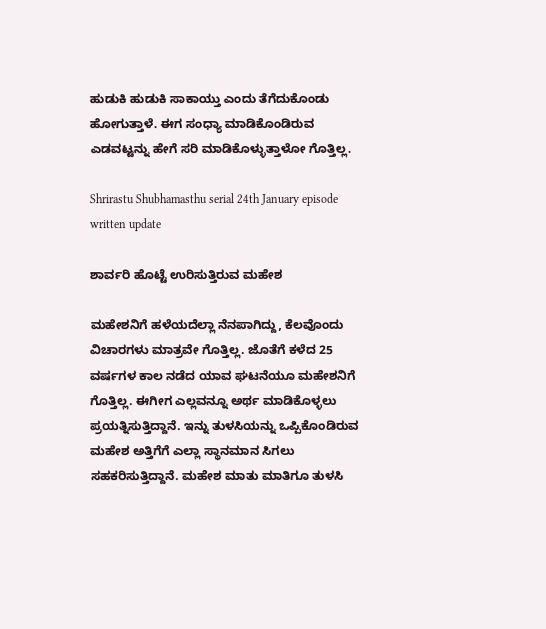ಹುಡುಕಿ ಹುಡುಕಿ ಸಾಕಾಯ್ತು ಎಂದು ತೆಗೆದುಕೊಂಡು ಹೋಗುತ್ತಾಳೆ. ಈಗ ಸಂಧ್ಯಾ ಮಾಡಿಕೊಂಡಿರುವ ಎಡವಟ್ಟನ್ನು ಹೇಗೆ ಸರಿ ಮಾಡಿಕೊಳ್ಳುತ್ತಾಳೋ ಗೊತ್ತಿಲ್ಲ.

Shrirastu Shubhamasthu serial 24th January episode written update

ಶಾರ್ವರಿ ಹೊಟ್ಟೆ ಉರಿಸುತ್ತಿರುವ ಮಹೇಶ

ಮಹೇಶನಿಗೆ ಹಳೆಯದೆಲ್ಲಾ ನೆನಪಾಗಿದ್ದು, ಕೆಲವೊಂದು ವಿಚಾರಗಳು ಮಾತ್ರವೇ ಗೊತ್ತಿಲ್ಲ. ಜೊತೆಗೆ ಕಳೆದ 25 ವರ್ಷಗಳ ಕಾಲ ನಡೆದ ಯಾವ ಘಟನೆಯೂ ಮಹೇಶನಿಗೆ ಗೊತ್ತಿಲ್ಲ. ಈಗೀಗ ಎಲ್ಲವನ್ನೂ ಅರ್ಥ ಮಾಡಿಕೊಳ್ಳಲು ಪ್ರಯತ್ನಿಸುತ್ತಿದ್ದಾನೆ. ಇನ್ನು ತುಳಸಿಯನ್ನು ಒಪ್ಪಿಕೊಂಡಿರುವ ಮಹೇಶ ಅತ್ತಿಗೆಗೆ ಎಲ್ಲಾ ಸ್ಥಾನಮಾನ ಸಿಗಲು ಸಹಕರಿಸುತ್ತಿದ್ದಾನೆ. ಮಹೇಶ ಮಾತು ಮಾತಿಗೂ ತುಳಸಿ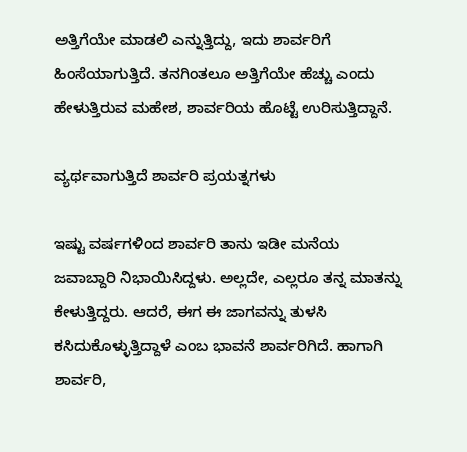ಅತ್ತಿಗೆಯೇ ಮಾಡಲಿ ಎನ್ನುತ್ತಿದ್ದು, ಇದು ಶಾರ್ವರಿಗೆ ಹಿಂಸೆಯಾಗುತ್ತಿದೆ. ತನಗಿಂತಲೂ ಅತ್ತಿಗೆಯೇ ಹೆಚ್ಚು ಎಂದು ಹೇಳುತ್ತಿರುವ ಮಹೇಶ, ಶಾರ್ವರಿಯ ಹೊಟ್ಟೆ ಉರಿಸುತ್ತಿದ್ದಾನೆ.

ವ್ಯರ್ಥವಾಗುತ್ತಿದೆ ಶಾರ್ವರಿ ಪ್ರಯತ್ನಗಳು

ಇಷ್ಟು ವರ್ಷಗಳಿಂದ ಶಾರ್ವರಿ ತಾನು ಇಡೀ ಮನೆಯ ಜವಾಬ್ದಾರಿ ನಿಭಾಯಿಸಿದ್ದಳು. ಅಲ್ಲದೇ, ಎಲ್ಲರೂ ತನ್ನ ಮಾತನ್ನು ಕೇಳುತ್ತಿದ್ದರು. ಆದರೆ, ಈಗ ಈ ಜಾಗವನ್ನು ತುಳಸಿ ಕಸಿದುಕೊಳ್ಳುತ್ತಿದ್ದಾಳೆ ಎಂಬ ಭಾವನೆ ಶಾರ್ವರಿಗಿದೆ. ಹಾಗಾಗಿ ಶಾರ್ವರಿ,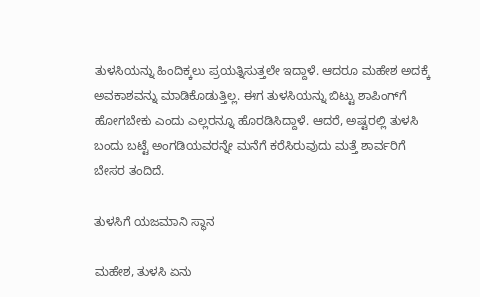ತುಳಸಿಯನ್ನು ಹಿಂದಿಕ್ಕಲು ಪ್ರಯತ್ನಿಸುತ್ತಲೇ ಇದ್ದಾಳೆ. ಆದರೂ ಮಹೇಶ ಅದಕ್ಕೆ ಅವಕಾಶವನ್ನು ಮಾಡಿಕೊಡುತ್ತಿಲ್ಲ. ಈಗ ತುಳಸಿಯನ್ನು ಬಿಟ್ಟು ಶಾಪಿಂಗ್‌ಗೆ ಹೋಗಬೇಕು ಎಂದು ಎಲ್ಲರನ್ನೂ ಹೊರಡಿಸಿದ್ದಾಳೆ. ಆದರೆ, ಅಷ್ಟರಲ್ಲಿ ತುಳಸಿ ಬಂದು ಬಟ್ಟೆ ಅಂಗಡಿಯವರನ್ನೇ ಮನೆಗೆ ಕರೆಸಿರುವುದು ಮತ್ತೆ ಶಾರ್ವರಿಗೆ ಬೇಸರ ತಂದಿದೆ.

ತುಳಸಿಗೆ ಯಜಮಾನಿ ಸ್ಥಾನ

ಮಹೇಶ, ತುಳಸಿ ಏನು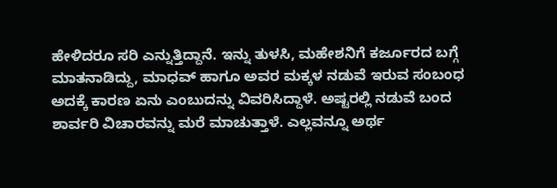ಹೇಳಿದರೂ ಸರಿ ಎನ್ನುತ್ತಿದ್ದಾನೆ. ಇನ್ನು ತುಳಸಿ, ಮಹೇಶನಿಗೆ ಕರ್ಜೂರದ ಬಗ್ಗೆ ಮಾತನಾಡಿದ್ದು, ಮಾಧವ್ ಹಾಗೂ ಅವರ ಮಕ್ಕಳ ನಡುವೆ ಇರುವ ಸಂಬಂಧ ಅದಕ್ಕೆ ಕಾರಣ ಏನು ಎಂಬುದನ್ನು ವಿವರಿಸಿದ್ದಾಳೆ. ಅಷ್ಟರಲ್ಲಿ ನಡುವೆ ಬಂದ ಶಾರ್ವರಿ ವಿಚಾರವನ್ನು ಮರೆ ಮಾಚುತ್ತಾಳೆ. ಎಲ್ಲವನ್ನೂ ಅರ್ಥ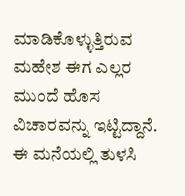ಮಾಡಿಕೊಳ್ಳುತ್ತಿರುವ ಮಹೇಶ ಈಗ ಎಲ್ಲರ ಮುಂದೆ ಹೊಸ ವಿಚಾರವನ್ನು ಇಟ್ಟಿದ್ದಾನೆ. ಈ ಮನೆಯಲ್ಲಿ ತುಳಸಿ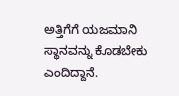ಅತ್ತಿಗೆಗೆ ಯಜಮಾನಿ ಸ್ಥಾನವನ್ನು ಕೊಡಬೇಕು ಎಂದಿದ್ದಾನೆ.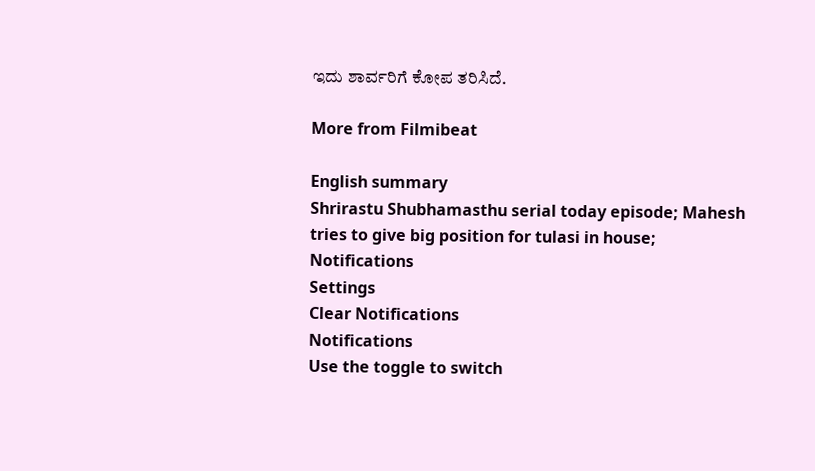ಇದು ಶಾರ್ವರಿಗೆ ಕೋಪ ತರಿಸಿದೆ.

More from Filmibeat

English summary
Shrirastu Shubhamasthu serial today episode; Mahesh tries to give big position for tulasi in house;
Notifications
Settings
Clear Notifications
Notifications
Use the toggle to switch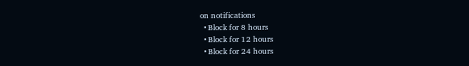on notifications
  • Block for 8 hours
  • Block for 12 hours
  • Block for 24 hours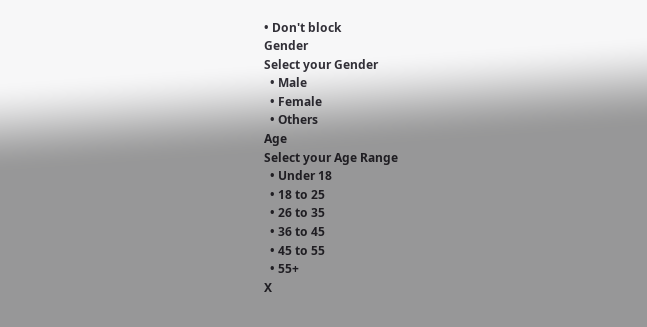• Don't block
Gender
Select your Gender
  • Male
  • Female
  • Others
Age
Select your Age Range
  • Under 18
  • 18 to 25
  • 26 to 35
  • 36 to 45
  • 45 to 55
  • 55+
X